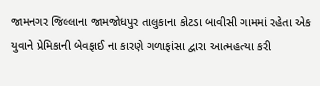જામનગર જિલ્લાના જામજોધપુર તાલુકાના કોટડા બાવીસી ગામમાં રહેતા એક યુવાને પ્રેમિકાની બેવફાઈ ના કારણે ગળાફાંસા દ્વારા આત્મહત્યા કરી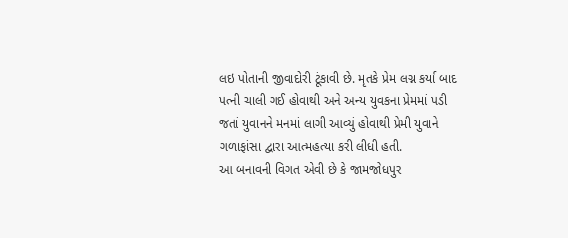લઇ પોતાની જીવાદોરી ટૂંકાવી છે. મૃતકે પ્રેમ લગ્ન કર્યા બાદ પત્ની ચાલી ગઈ હોવાથી અને અન્ય યુવકના પ્રેમમાં પડી જતાં યુવાનને મનમાં લાગી આવ્યું હોવાથી પ્રેમી યુવાને ગળાફાંસા દ્વારા આત્મહત્યા કરી લીધી હતી.
આ બનાવની વિગત એવી છે કે જામજોધપુર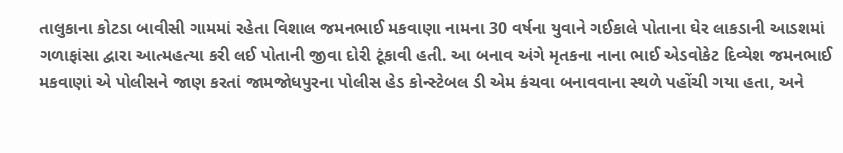તાલુકાના કોટડા બાવીસી ગામમાં રહેતા વિશાલ જમનભાઈ મકવાણા નામના 30 વર્ષના યુવાને ગઈકાલે પોતાના ઘેર લાકડાની આડશમાં ગળાફાંસા દ્વારા આત્મહત્યા કરી લઈ પોતાની જીવા દોરી ટૂંકાવી હતી. આ બનાવ અંગે મૃતકના નાના ભાઈ એડવોકેટ દિવ્યેશ જમનભાઈ મકવાણાં એ પોલીસને જાણ કરતાં જામજોધપુરના પોલીસ હેડ કોન્સ્ટેબલ ડી એમ કંચવા બનાવવાના સ્થળે પહોંચી ગયા હતા, અને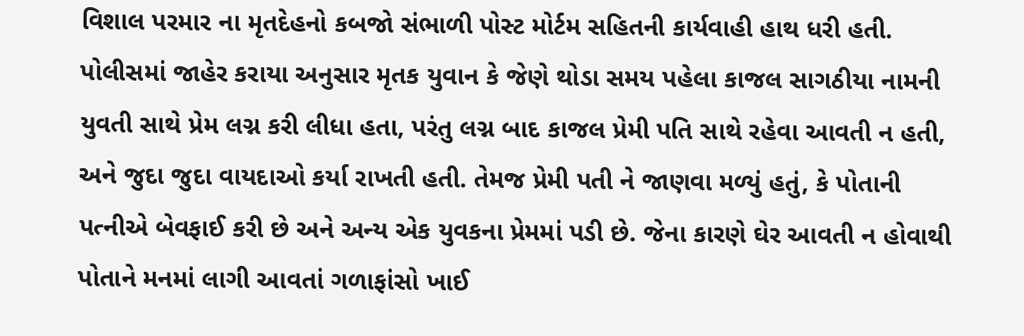વિશાલ પરમાર ના મૃતદેહનો કબજો સંભાળી પોસ્ટ મોર્ટમ સહિતની કાર્યવાહી હાથ ધરી હતી.
પોલીસમાં જાહેર કરાયા અનુસાર મૃતક યુવાન કે જેણે થોડા સમય પહેલા કાજલ સાગઠીયા નામની યુવતી સાથે પ્રેમ લગ્ન કરી લીધા હતા, પરંતુ લગ્ન બાદ કાજલ પ્રેમી પતિ સાથે રહેવા આવતી ન હતી, અને જુદા જુદા વાયદાઓ કર્યા રાખતી હતી. તેમજ પ્રેમી પતી ને જાણવા મળ્યું હતું, કે પોતાની પત્નીએ બેવફાઈ કરી છે અને અન્ય એક યુવકના પ્રેમમાં પડી છે. જેના કારણે ઘેર આવતી ન હોવાથી પોતાને મનમાં લાગી આવતાં ગળાફાંસો ખાઈ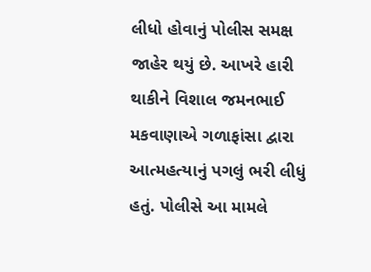લીધો હોવાનું પોલીસ સમક્ષ જાહેર થયું છે. આખરે હારી થાકીને વિશાલ જમનભાઈ મકવાણાએ ગળાફાંસા દ્વારા આત્મહત્યાનું પગલું ભરી લીધું હતું. પોલીસે આ મામલે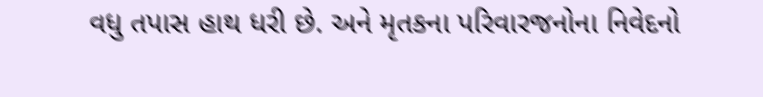વધુ તપાસ હાથ ધરી છે. અને મૃતકના પરિવારજનોના નિવેદનો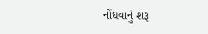નોંધવાનું શરૂ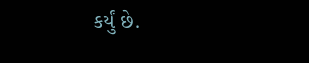કર્યું છે.